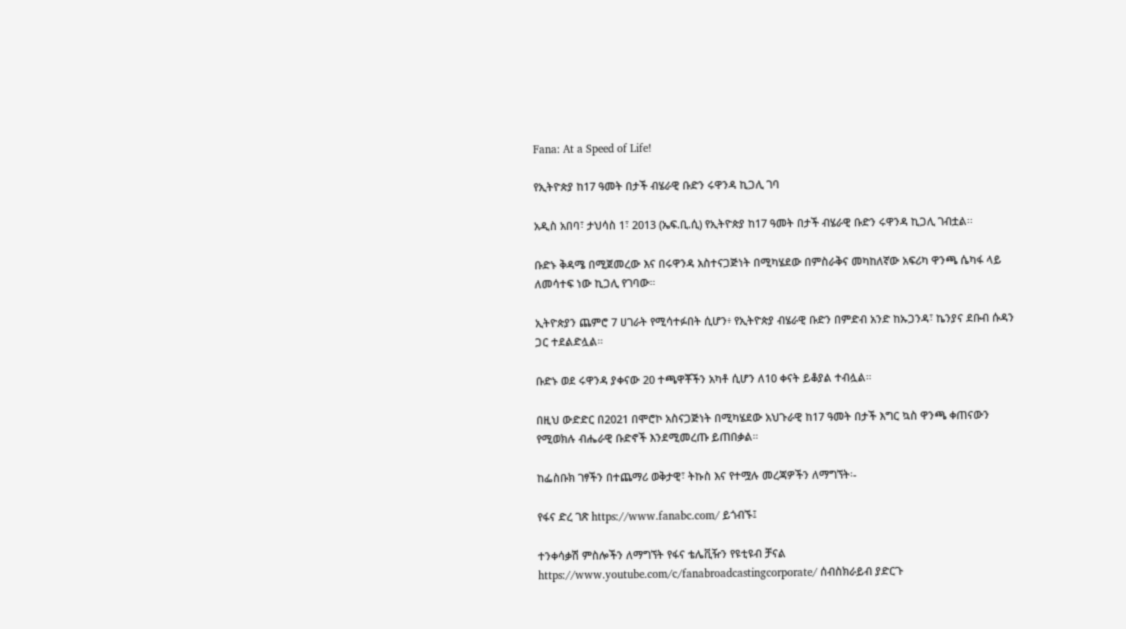Fana: At a Speed of Life!

የኢትዮጵያ ከ17 ዓመት በታች ብሄራዊ ቡድን ሩዋንዳ ኪጋሊ ገባ

አዲስ አበባ፣ ታህሳስ 1፣ 2013 (ኤፍ.ቢ.ሲ) የኢትዮጵያ ከ17 ዓመት በታች ብሄራዊ ቡድን ሩዋንዳ ኪጋሊ ገብቷል፡፡

ቡድኑ ቅዳሜ በሚጀመረው እና በሩዋንዳ አስተናጋጅነት በሚካሄደው በምስራቅና መካከለኛው አፍሪካ ዋንጫ ሴካፋ ላይ ለመሳተፍ ነው ኪጋሊ የገባው።

ኢትዮጵያን ጨምሮ 7 ሀገራት የሚሳተፉበት ሲሆን፥ የኢትዮጵያ ብሄራዊ ቡድን በምድብ አንድ ከኡጋንዳ፣ ኬንያና ደቡብ ሱዳን ጋር ተደልድሏል።

ቡድኑ ወደ ሩዋንዳ ያቀናው 20 ተጫዋቾችን አካቶ ሲሆን ለ10 ቀናት ይቆያል ተብሏል።

በዚህ ውድድር በ2021 በሞሮኮ አስናጋጅነት በሚካሄደው አህጉራዊ ከ17 ዓመት በታች እግር ኳስ ዋንጫ ቀጠናውን የሚወክሉ ብሔራዊ ቡድኖች እንደሚመረጡ ይጠበቃል።

ከፌስቡክ ገፃችን በተጨማሪ ወቅታዊ፣ ትኩስ እና የተሟሉ መረጃዎችን ለማግኘት፡-

የፋና ድረ ገጽ https://www.fanabc.com/ ይጎብኙ፤

ተንቀሳቃሽ ምስሎችን ለማግኘት የፋና ቴሌቪዥን የዩቲዩብ ቻናል https://www.youtube.com/c/fanabroadcastingcorporate/ ሰብስክራይብ ያድርጉ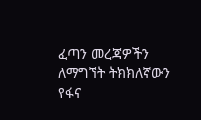ፈጣን መረጃዎችን ለማግኘት ትክክለኛውን የፋና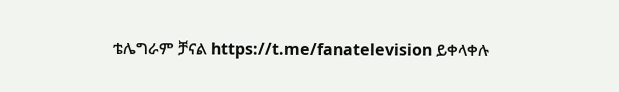ቴሌግራም ቻናል https://t.me/fanatelevision ይቀላቀሉ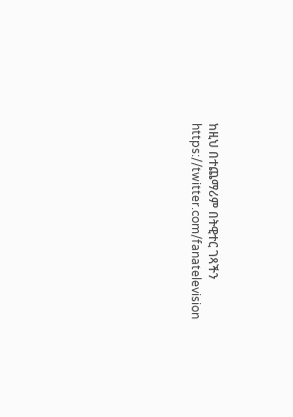ከዚህ በተጨማሪም በትዊተር ገጻችን https://twitter.com/fanatelevision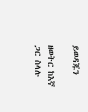ይወዳጁን

ዘወትር ከእኛ ጋር ስላሉ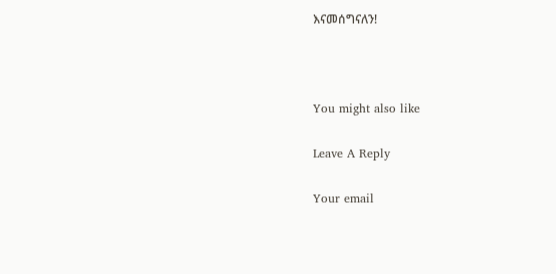እናመሰግናለን!



You might also like

Leave A Reply

Your email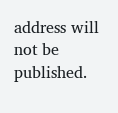address will not be published.